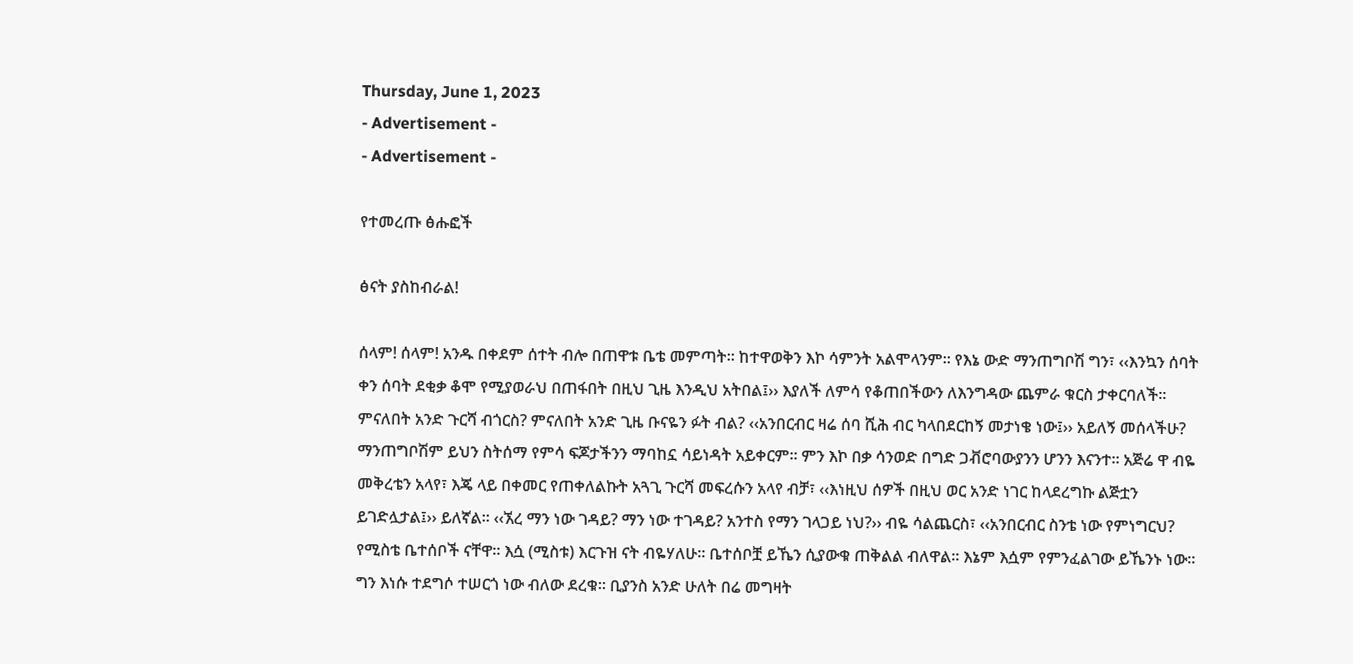Thursday, June 1, 2023
- Advertisement -
- Advertisement -

የተመረጡ ፅሑፎች

ፅናት ያስከብራል!

ሰላም! ሰላም! አንዱ በቀደም ሰተት ብሎ በጠዋቱ ቤቴ መምጣት። ከተዋወቅን እኮ ሳምንት አልሞላንም። የእኔ ውድ ማንጠግቦሽ ግን፣ ‹‹እንኳን ሰባት ቀን ሰባት ደቂቃ ቆሞ የሚያወራህ በጠፋበት በዚህ ጊዜ እንዲህ አትበል፤›› እያለች ለምሳ የቆጠበችውን ለእንግዳው ጨምራ ቁርስ ታቀርባለች። ምናለበት አንድ ጉርሻ ብጎርስ? ምናለበት አንድ ጊዜ ቡናዬን ፉት ብል? ‹‹አንበርብር ዛሬ ሰባ ሺሕ ብር ካላበደርከኝ መታነቄ ነው፤›› አይለኝ መሰላችሁ? ማንጠግቦሽም ይህን ስትሰማ የምሳ ፍጆታችንን ማባከኗ ሳይነዳት አይቀርም። ምን እኮ በቃ ሳንወድ በግድ ጋቭሮባውያንን ሆንን እናንተ። አጅሬ ዋ ብዬ መቅረቴን አላየ፣ እጄ ላይ በቀመር የጠቀለልኩት አጓጊ ጉርሻ መፍረሱን አላየ ብቻ፣ ‹‹እነዚህ ሰዎች በዚህ ወር አንድ ነገር ከላደረግኩ ልጅቷን ይገድሏታል፤›› ይለኛል። ‹‹ኧረ ማን ነው ገዳይ? ማን ነው ተገዳይ? አንተስ የማን ገላጋይ ነህ?›› ብዬ ሳልጨርስ፣ ‹‹አንበርብር ስንቴ ነው የምነግርህ? የሚስቴ ቤተሰቦች ናቸዋ። እሷ (ሚስቱ) እርጉዝ ናት ብዬሃለሁ። ቤተሰቦቿ ይኼን ሲያውቁ ጠቅልል ብለዋል። እኔም እሷም የምንፈልገው ይኼንኑ ነው። ግን እነሱ ተደግሶ ተሠርጎ ነው ብለው ደረቁ። ቢያንስ አንድ ሁለት በሬ መግዛት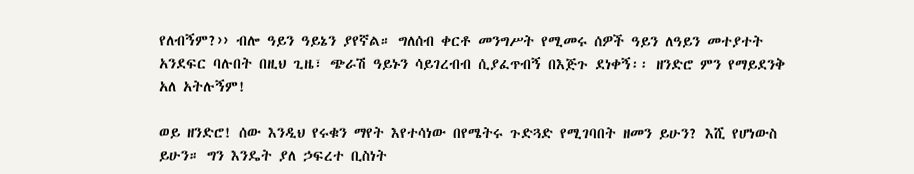የለብኝም?›› ብሎ ዓይን ዓይኔን ያየኛል። ግለሰብ ቀርቶ መንግሥት የሚመሩ ሰዎች ዓይን ለዓይን መተያተት አንደፍር ባሉበት በዚህ ጊዜ፣ ጭራሽ ዓይኑን ሳይገረብብ ሲያፈጥብኝ በእጅጉ ደነቀኝ፡፡ ዘንድሮ ምን የማይደንቅ አለ አትሉኝም!

ወይ ዘንድሮ! ሰው እንዲህ የሩቁን ማየት እየተሳነው በየሜትሩ ጉድጓድ የሚገባበት ዘመን ይሁን? እሺ የሆነውስ ይሁን። ግን እንዴት ያለ ኃፍረተ ቢስነት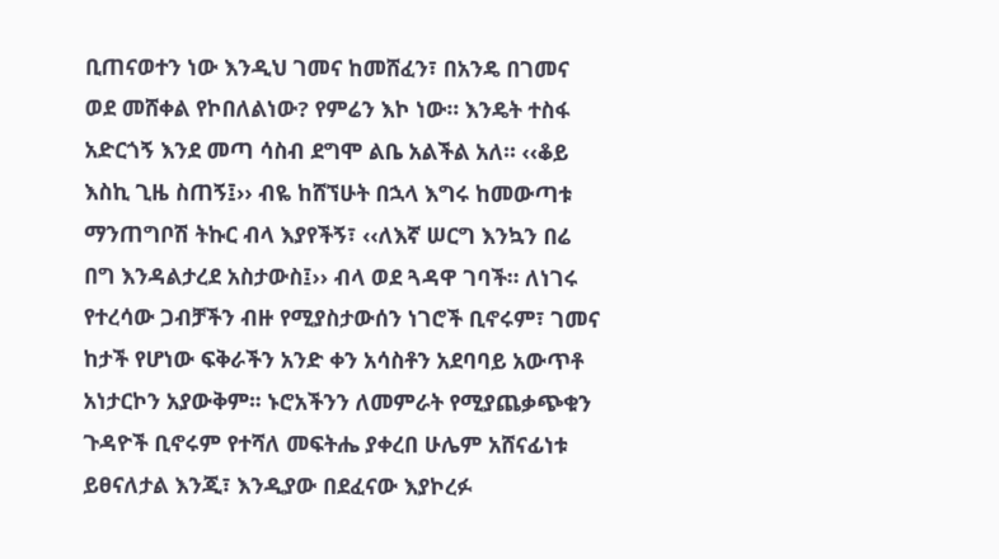ቢጠናወተን ነው እንዲህ ገመና ከመሸፈን፣ በአንዴ በገመና ወደ መሸቀል የኮበለልነው? የምሬን እኮ ነው። እንዴት ተስፋ አድርጎኝ እንደ መጣ ሳስብ ደግሞ ልቤ አልችል አለ። ‹‹ቆይ እስኪ ጊዜ ስጠኝ፤›› ብዬ ከሸኘሁት በኋላ እግሩ ከመውጣቱ ማንጠግቦሽ ትኩር ብላ እያየችኝ፣ ‹‹ለእኛ ሠርግ እንኳን በሬ በግ እንዳልታረደ አስታውስ፤›› ብላ ወደ ጓዳዋ ገባች። ለነገሩ የተረሳው ጋብቻችን ብዙ የሚያስታውሰን ነገሮች ቢኖሩም፣ ገመና ከታች የሆነው ፍቅራችን አንድ ቀን አሳስቶን አደባባይ አውጥቶ አነታርኮን አያውቅም፡፡ ኑሮአችንን ለመምራት የሚያጨቃጭቁን ጉዳዮች ቢኖሩም የተሻለ መፍትሔ ያቀረበ ሁሌም አሸናፊነቱ ይፀናለታል እንጂ፣ እንዲያው በደፈናው እያኮረፉ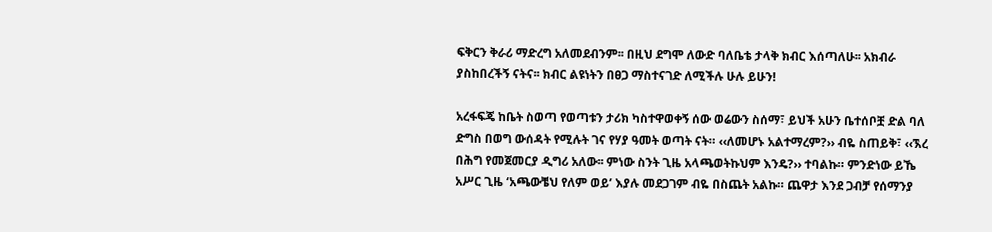ፍቅርን ቅራሪ ማድረግ አለመደብንም፡፡ በዚህ ደግሞ ለውድ ባለቤቴ ታላቅ ክብር እሰጣለሁ፡፡ አክብራ ያስከበረችኝ ናትና፡፡ ክብር ልዩነትን በፀጋ ማስተናገድ ለሚችሉ ሁሉ ይሁን!

አረፋፍጄ ከቤት ስወጣ የወጣቱን ታሪክ ካስተዋወቀኝ ሰው ወሬውን ስሰማ፣ ይህች አሁን ቤተሰቦቿ ድል ባለ ድግስ በወግ ውሰዳት የሚሉት ገና የሃያ ዓመት ወጣት ናት። ‹‹ለመሆኑ አልተማረም?›› ብዬ ስጠይቅ፣ ‹‹ኧረ በሕግ የመጀመርያ ዲግሪ አለው፡፡ ምነው ስንት ጊዜ አላጫወትኩህም እንዴ?›› ተባልኩ። ምንድነው ይኼ አሥር ጊዜ ‘አጫውቼህ የለም ወይ’ እያሉ መደጋገም ብዬ በስጨት አልኩ። ጨዋታ እንደ ጋብቻ የሰማንያ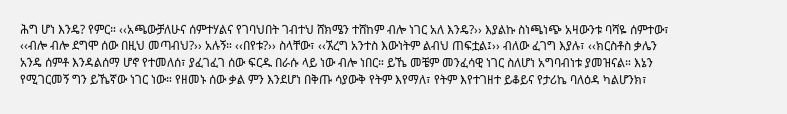ሕግ ሆነ እንዴ? የምር። ‹‹አጫውቻለሁና ሰምተሃልና የገባህበት ገብተህ ሸክሜን ተሸከም ብሎ ነገር አለ እንዴ?›› እያልኩ ስነጫነጭ አዛውንቱ ባሻዬ ሰምተው፣ ‹‹ብሎ ብሎ ደግሞ ሰው በዚህ መጣብህ?›› አሉኝ። ‹‹በየቱ?›› ስላቸው፣ ‹‹ኧረግ አንተስ እውነትም ልብህ ጠፍቷል፤›› ብለው ፈገግ እያሉ፣ ‹‹ክርስቶስ ቃሌን አንዴ ሰምቶ እንዳልሰማ ሆኖ የተመለሰ፣ ያፈገፈገ ሰው ፍርዱ በራሱ ላይ ነው ብሎ ነበር። ይኼ መቼም መንፈሳዊ ነገር ስለሆነ አግባብነቱ ያመዝናል። እኔን የሚገርመኝ ግን ይኼኛው ነገር ነው። የዘመኑ ሰው ቃል ምን እንደሆነ በቅጡ ሳያውቅ የትም እየማለ፣ የትም እየተገዘተ ይቆይና የታሪኬ ባለዕዳ ካልሆንክ፣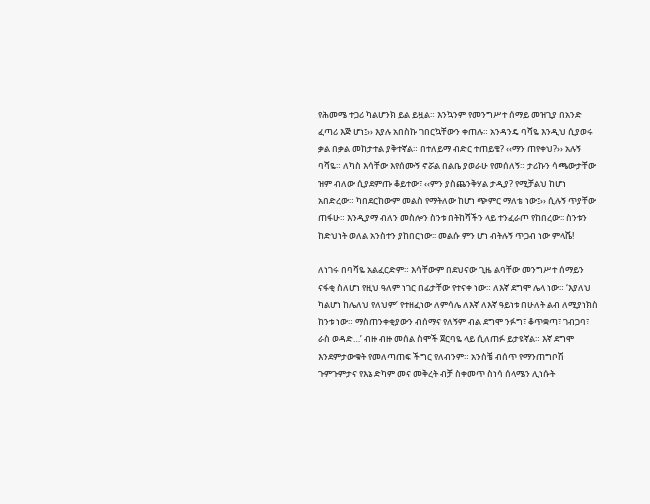የሕመሜ ተጋሪ ካልሆንክ ይል ይዟል። እንኳንም የመንግሥተ ሰማይ መዝጊያ በአንድ ፈጣሪ እጅ ሆነ፤›› እያሉ አበስኩ ገበርኳቸውን ቀጠሉ። አንዳንዴ ባሻዬ እንዲህ ሲያወሩ ቃል በቃል መከታተል ያቅተኛል። በተለይማ ብድር ተጠይቄ? ‹‹ማን ጠየቀህ?›› አሉኝ ባሻዬ። ለካስ እሳቸው እየሰሙኝ ኖሯል በልቤ ያወራሁ የመሰለኝ። ታሪኩን ሳጫውታቸው ዝም ብለው ሲያደምጡ ቆይተው፣ ‹‹ምን ያስጨንቅሃል ታዲያ? የሚቻልህ ከሆነ አበድረው። ካበደርከውም መልስ የማትለው ከሆነ ጭምር ማለቴ ነው፤›› ሲሉኝ ጥያቸው ጠፋሁ። እንዲያማ ብለን መስሎን ስንቱ በትከሻችን ላይ ተንፈራጦ የከበረው፡፡ ስንቱን ከድህነት ወለል አንስተን ያከበርነው፡፡ መልሱ ምን ሆነ ብትሉኝ ጥጋብ ነው ምላሼ!

ለነገሩ በባሻዬ አልፈርድም። እሳቸውም በደህናው ጊዜ ልባቸው መንግሥተ ሰማይን ናፋቂ ስለሆነ የዚህ ዓለም ነገር በፊታቸው የተናቀ ነው። ለእኛ ደግሞ ሌላ ነው። ‘እያለህ ካልሆነ ከሌለህ የለህም’ የተዘፈነው ለምሳሌ ለእኛ ለእኛ ዓይነቱ በሁለት ልብ ለሚያነክስ ከንቱ ነው። ማስጠንቀቂያውን ብሰማና የለኝም ብል ደግሞ ንፉግ፣ ቆጥቋጣ፣ ገብጋባ፣ ራስ ወዳድ…’ ብዙ ብዙ መሰል ስሞች ጀርባዬ ላይ ሲለጠፉ ይታዩኛል። እኛ ደግሞ እንደምታውቁት የመለጣጠፍ ችግር የለብንም። አንስቼ ብሰጥ የማንጠግቦሽ ጉምጉምታና የእኔ ድካም መና መቅረት ብቻ ስቀመጥ ስነሳ ሰላሜን ሊነሱት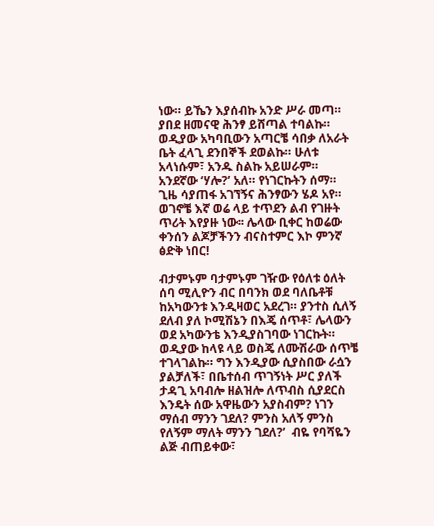ነው። ይኼን እያሰብኩ አንድ ሥራ መጣ። ያበደ ዘመናዊ ሕንፃ ይሸጣል ተባልኩ። ወዲያው አካባቢውን አጣርቼ ሳበቃ ለአራት ቤት ፈላጊ ደንበኞች ደወልኩ። ሁለቱ አላነሱም፣ አንዱ ስልኩ አይሠራም። አንደኛው ‘ሃሎ?’ አለ። የነገርኩትን ሰማ። ጊዜ ሳያጠፋ አገኘኝና ሕንፃውን ሄዶ አየ። ወገኖቼ እኛ ወሬ ላይ ተጥደን ልብ የገዙት ጥሪት እየያዙ ነው፡፡ ሌላው ቢቀር ከወሬው ቀንሰን ልጆቻችንን ብናስተምር እኮ ምንኛ ፅድቅ ነበር!

ብታምኑም ባታምኑም ገዥው የዕለቱ ዕለት ሰባ ሚሊዮን ብር በባንክ ወደ ባለቤቶቹ ከአካውንቱ እንዲዛወር አደረገ። ያንተስ ሲለኝ ደለብ ያለ ኮሚሽኔን በእጄ ሰጥቶ፣ ሌላውን ወደ አካውንቴ እንዲያስገባው ነገርኩት። ወዲያው ከላዩ ላይ ወስጄ ለሙሽራው ሰጥቼ ተገላገልኩ። ግን እንዲያው ሲያስበው ራሷን ያልቻለች፣ በቤተሰብ ጥገኝነት ሥር ያለች ታዳጊ አባብሎ ዘልዝሎ ለጥብስ ሲያደርስ እንዴት ሰው አዋዜውን አያስብም? ነገን ማሰብ ማንን ገደለ? ምንስ አለኝ ምንስ የለኝም ማለት ማንን ገደለ?’  ብዬ የባሻዬን ልጅ ብጠይቀው፣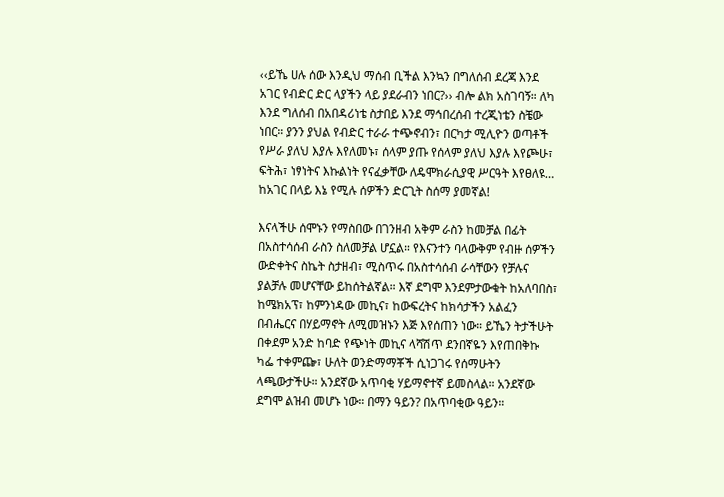‹‹ይኼ ሀሉ ሰው እንዲህ ማሰብ ቢችል እንኳን በግለሰብ ደረጃ እንደ አገር የብድር ድር ላያችን ላይ ያደራብን ነበር?›› ብሎ ልክ አስገባኝ። ለካ እንደ ግለሰብ በአበዳሪነቴ ስታበይ እንደ ማኅበረሰብ ተረጂነቴን ስቼው ነበር። ያንን ያህል የብድር ተራራ ተጭኖብን፣ በርካታ ሚሊዮን ወጣቶች የሥራ ያለህ እያሉ እየለመኑ፣ ሰላም ያጡ የሰላም ያለህ እያሉ እየጮሁ፣ ፍትሕ፣ ነፃነትና እኩልነት የናፈቃቸው ለዴሞክራሲያዊ ሥርዓት እየፀለዩ… ከአገር በላይ እኔ የሚሉ ሰዎችን ድርጊት ስሰማ ያመኛል!

እናላችሁ ሰሞኑን የማስበው በገንዘብ አቅም ራስን ከመቻል በፊት በአስተሳሰብ ራስን ስለመቻል ሆኗል። የእናንተን ባላውቅም የብዙ ሰዎችን ውድቀትና ስኬት ስታዘብ፣ ሚስጥሩ በአስተሳሰብ ራሳቸውን የቻሉና ያልቻሉ መሆናቸው ይከሰትልኛል። እኛ ደግሞ እንደምታውቁት ከአለባበስ፣ ከሜክአፕ፣ ከምንነዳው መኪና፣ ከውፍረትና ከክሳታችን አልፈን በብሔርና በሃይማኖት ለሚመዝኑን እጅ እየሰጠን ነው። ይኼን ትታችሁት በቀደም አንድ ከባድ የጭነት መኪና ላሻሽጥ ደንበኛዬን እየጠበቅኩ ካፌ ተቀምጬ፣ ሁለት ወንድማማቾች ሲነጋገሩ የሰማሁትን ላጫውታችሁ። አንደኛው አጥባቂ ሃይማኖተኛ ይመስላል። አንደኛው ደግሞ ልዝብ መሆኑ ነው። በማን ዓይን? በአጥባቂው ዓይን።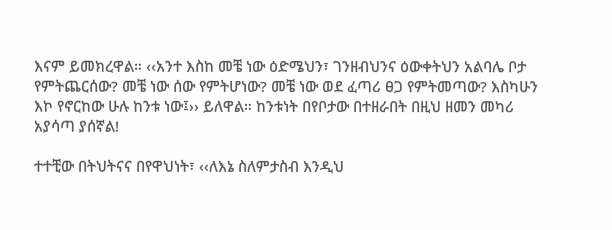እናም ይመክረዋል። ‹‹አንተ እስከ መቼ ነው ዕድሜህን፣ ገንዘብህንና ዕውቀትህን አልባሌ ቦታ የምትጨርሰው? መቼ ነው ሰው የምትሆነው? መቼ ነው ወደ ፈጣሪ ፀጋ የምትመጣው? እስካሁን እኮ የኖርከው ሁሉ ከንቱ ነው፤›› ይለዋል። ከንቱነት በየቦታው በተዘራበት በዚህ ዘመን መካሪ አያሳጣ ያሰኛል!

ተተቺው በትህትናና በየዋህነት፣ ‹‹ለእኔ ስለምታስብ እንዲህ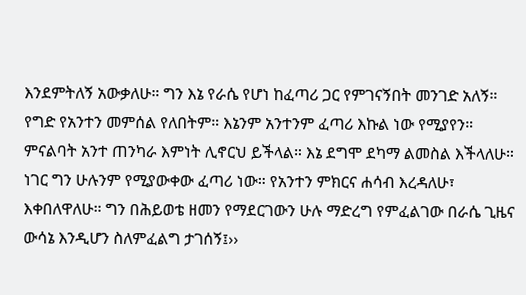እንደምትለኝ አውቃለሁ። ግን እኔ የራሴ የሆነ ከፈጣሪ ጋር የምገናኝበት መንገድ አለኝ። የግድ የአንተን መምሰል የለበትም። እኔንም አንተንም ፈጣሪ እኩል ነው የሚያየን። ምናልባት አንተ ጠንካራ እምነት ሊኖርህ ይችላል። እኔ ደግሞ ደካማ ልመስል እችላለሁ። ነገር ግን ሁሉንም የሚያውቀው ፈጣሪ ነው። የአንተን ምክርና ሐሳብ እረዳለሁ፣ እቀበለዋለሁ። ግን በሕይወቴ ዘመን የማደርገውን ሁሉ ማድረግ የምፈልገው በራሴ ጊዜና ውሳኔ እንዲሆን ስለምፈልግ ታገሰኝ፤››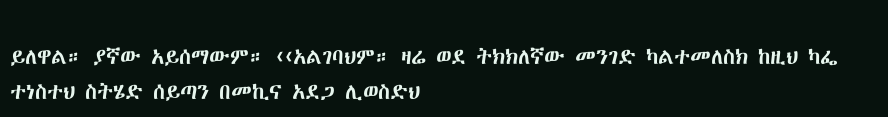ይለዋል። ያኛው አይሰማውም። ‹‹አልገባህም። ዛሬ ወደ ትክክለኛው መንገድ ካልተመለስክ ከዚህ ካፌ ተነስተህ ስትሄድ ሰይጣን በመኪና አደጋ ሊወስድህ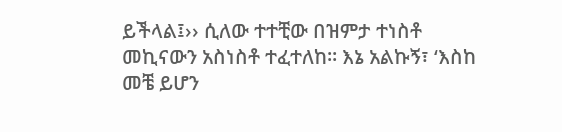ይችላል፤›› ሲለው ተተቺው በዝምታ ተነስቶ መኪናውን አስነስቶ ተፈተለከ። እኔ አልኩኝ፣ ‘እስከ መቼ ይሆን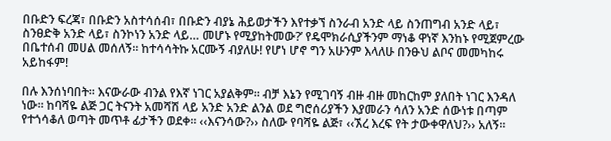በቡድን ፍረጃ፣ በቡድን አስተሳሰብ፣ በቡድን ብያኔ ሕይወታችን እየተቃኘ ስንራብ አንድ ላይ ስንጠግብ አንድ ላይ፣ ስንፀድቅ አንድ ላይ፣ ስንኮነን አንድ ላይ… መሆኑ የሚያከትመው?’ የዴሞክራሲያችንም ማነቆ ዋነኛ እንከኑ የሚጀምረው በቤተሰብ መሀል መሰለኝ። ከተሳሳትኩ አርሙኝ ብያለሁ! የሆነ ሆኖ ግን አሁንም እላለሁ በንፁህ ልቦና መመካከሩ አይከፋም!

በሉ እንሰነባበት። እናውራው ብንል የእኛ ነገር አያልቅም። ብቻ እኔን የሚገባኝ ብዙ ብዙ መከርከም ያለበት ነገር እንዳለ ነው። ከባሻዬ ልጅ ጋር ትናንት አመሻሽ ላይ አንድ አንድ ልንል ወደ ግሮሰሪያችን እያመራን ሳለን አንድ ሰውነቱ በጣም የተጎሳቆለ ወጣት መጥቶ ፊታችን ወደቀ። ‹‹እናንሳው?›› ስለው የባሻዬ ልጅ፣ ‹‹ኧረ እረፍ የት ታውቀዋለህ?›› አለኝ።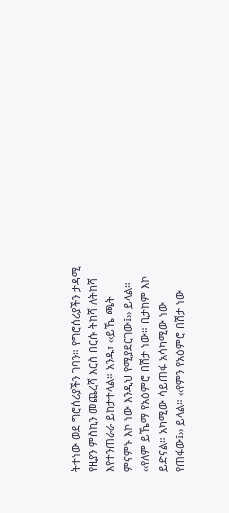ትተነው ወደ ግሮሰሪያችን ገባን። የግሮሰሪያችን ታዳሚ የዚያን ምስኪን መጨረሻ እርስ በርሱ ትከሻ ለትከሻ እየተንጠራራ ይከታተላል። አንዱ፣ ‹‹ይኼ ጫት ምናምኑ እኮ ነው እንዲህ የሚያደርገው፤›› ይላል። ‹‹የለም ይኼማ የአዕምሮ በሽታ ነው። ቢታከም እኮ ይድናል። አካሚው ሳይጠፋ አሳካሚው ነው የጠፋው፤›› ይላል። ‹‹የምን የአዕምሮ በሽታ ነው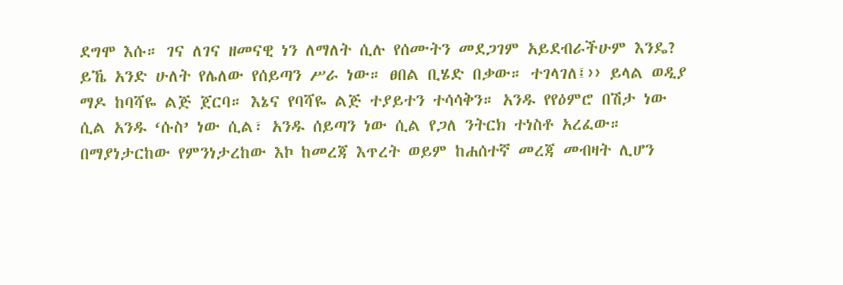ደግሞ እሱ። ገና ለገና ዘመናዊ ነን ለማለት ሲሉ የሰሙትን መደጋገም አይደብራችሁም እንዴ? ይኼ አንድ ሁለት የሌለው የሰይጣን ሥራ ነው። ፀበል ቢሄድ በቃው። ተገላገለ፤›› ይላል ወዲያ ማዶ ከባሻዬ ልጅ ጀርባ። እኔና የባሻዬ ልጅ ተያይተን ተሳሳቅን። አንዱ የየዕምሮ በሽታ ነው ሲል አንዱ ‘ሱስ’ ነው ሲል፣ አንዱ ሰይጣን ነው ሲል የጋለ ንትርክ ተነስቶ አረፈው። በማያነታርከው የምንነታረከው እኮ ከመረጃ እጥረት ወይም ከሐሰተኛ መረጃ መብዛት ሊሆን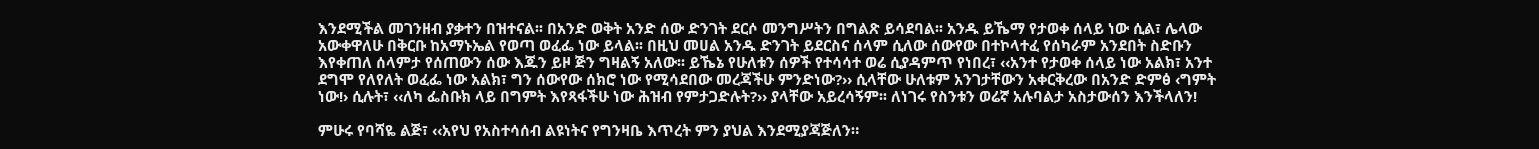እንደሚችል መገንዘብ ያቃተን በዝተናል፡፡ በአንድ ወቅት አንድ ሰው ድንገት ደርሶ መንግሥትን በግልጽ ይሳደባል፡፡ አንዱ ይኼማ የታወቀ ሰላይ ነው ሲል፣ ሌላው አውቀዋለሁ በቅርቡ ከአማኑኤል የወጣ ወፈፌ ነው ይላል፡፡ በዚህ መሀል አንዱ ድንገት ይደርስና ሰላም ሲለው ሰውየው በተኮላተፈ የሰካራም አንደበት ስድቡን እየቀጠለ ሰላምታ የሰጠውን ሰው እጁን ይዞ ጅን ግዛልኝ አለው፡፡ ይኼኔ የሁለቱን ሰዎች የተሳሳተ ወሬ ሲያዳምጥ የነበረ፣ ‹‹አንተ የታወቀ ሰላይ ነው አልክ፣ አንተ ደግሞ የለየለት ወፈፌ ነው አልክ፣ ግን ሰውየው ሰክሮ ነው የሚሳደበው መረጃችሁ ምንድነው?›› ሲላቸው ሁለቱም አንገታቸውን አቀርቅረው በአንድ ድምፅ ‹ግምት ነው!› ሲሉት፣ ‹‹ለካ ፌስቡክ ላይ በግምት እየጻፋችሁ ነው ሕዝብ የምታጋድሉት?›› ያላቸው አይረሳኝም፡፡ ለነገሩ የስንቱን ወሬኛ አሉባልታ አስታውሰን እንችላለን!

ምሁሩ የባሻዬ ልጅ፣ ‹‹አየህ የአስተሳሰብ ልዩነትና የግንዛቤ እጥረት ምን ያህል እንደሚያጃጅለን።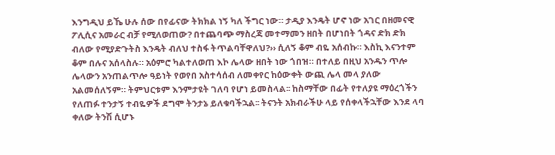እንግዲህ ይኼ ሁሉ ሰው በየፊናው ትክክል ነኝ ካለ ችግር ነው። ታዲያ እንዴት ሆኖ ነው አገር በዘመናዊ ፖሊሲና አመራር ብቻ የሚለወጠው? በተጨባጭ ማስረጃ መተማመን ዘበት በሆነበት ጎዳና ድክ ድክ ብለው የሚያድጉትስ እንዴት ብለህ ተስፋ ትጥልባቸዋለህ?›› ሲለኝ ቆም ብዬ አሰብኩ። እስኪ እናንተም ቆም በሉና አሰላስሉ። አዕምሮ ካልተለወጠ እኮ ሌላው ዘበት ነው ጎበዝ። በተለይ በዚህ አንዱን ጥሎ ሌላውን አንጠልጥሎ ዓይነት የወየበ አስተሳሰብ ለመቀየር ከዕውቀት ውጪ ሌላ መላ ያለው አልመሰለኝም። ትምህርቱም እንምታዩት ገለባ የሆነ ይመስላል፡፡ ከስማቸው በፊት የተለያዩ ማዕረጎችን የለጠፉ ተንታኝ ተብዬዎች ደግሞ ትንታኔ ይለቁባችኋል፡፡ ትናንት አክብራችሁ ላይ የሰቀላችኋቸው እንደ ላባ ቀለው ትንሽ ሲሆኑ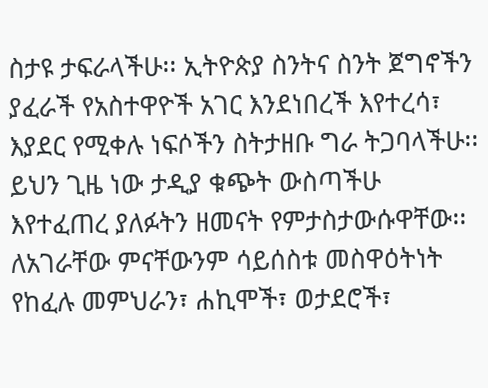ስታዩ ታፍራላችሁ፡፡ ኢትዮጵያ ስንትና ስንት ጀግኖችን ያፈራች የአስተዋዮች አገር እንደነበረች እየተረሳ፣ እያደር የሚቀሉ ነፍሶችን ስትታዘቡ ግራ ትጋባላችሁ፡፡ ይህን ጊዜ ነው ታዲያ ቁጭት ውስጣችሁ እየተፈጠረ ያለፉትን ዘመናት የምታስታውሱዋቸው፡፡ ለአገራቸው ምናቸውንም ሳይሰስቱ መስዋዕትነት የከፈሉ መምህራን፣ ሐኪሞች፣ ወታደሮች፣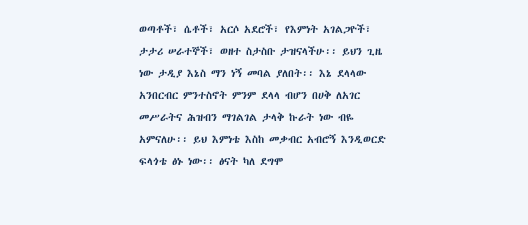ወጣቶች፣ ሴቶች፣ አርሶ አደሮች፣ የእምነት አገልጋዮች፣ ታታሪ ሠራተኞች፣ ወዘተ ስታስቡ ታዝናላችሁ፡፡ ይህን ጊዜ ነው ታዲያ እኔስ ማን ነኝ መባል ያለበት፡፡ እኔ ደላላው አንበርብር ምንተስኖት ምንም ደላላ ብሆን በሀቅ ለአገር መሥራትና ሕዝብን ማገልገል ታላቅ ኩራት ነው ብዬ አምናለሁ፡፡ ይህ እምነቴ እስከ መቃብር አብሮኝ እንዲወርድ ፍላጎቴ ፅኑ ነው፡፡ ፅናት ካለ ደግሞ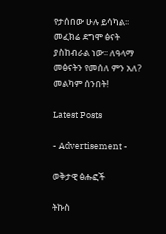የታሰበው ሁሉ ይሳካል፡፡ መፈክሬ ደግሞ ፅናት ያስከብራል ነው፡፡ ለዓላማ መፅናትን የመሰለ ምን አለ? መልካም ሰንበት!

Latest Posts

- Advertisement -

ወቅታዊ ፅሑፎች

ትኩስ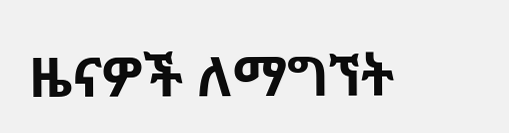ዜናዎች ለማግኘት